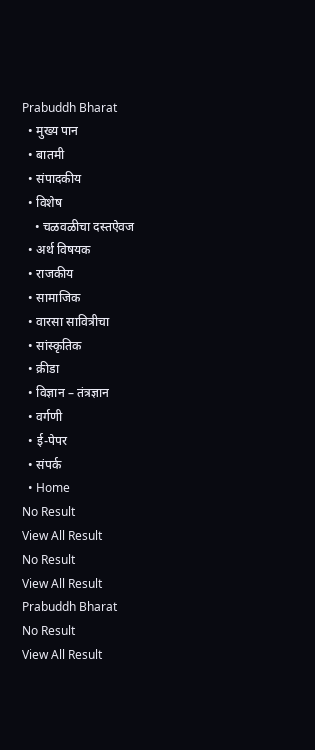Prabuddh Bharat
  • मुख्य पान
  • बातमी
  • संपादकीय
  • विशेष
    • चळवळीचा दस्तऐवज
  • अर्थ विषयक
  • राजकीय
  • सामाजिक
  • वारसा सावित्रीचा
  • सांस्कृतिक
  • क्रीडा
  • विज्ञान – तंत्रज्ञान
  • वर्गणी
  • ई-पेपर
  • संपर्क
  • Home
No Result
View All Result
No Result
View All Result
Prabuddh Bharat
No Result
View All Result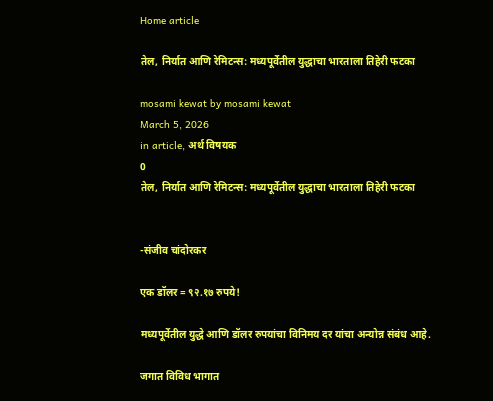Home article

तेल, निर्यात आणि रेमिटन्स: मध्यपूर्वेतील युद्धाचा भारताला तिहेरी फटका

mosami kewat by mosami kewat
March 5, 2026
in article, अर्थ विषयक
0
तेल, निर्यात आणि रेमिटन्स: मध्यपूर्वेतील युद्धाचा भारताला तिहेरी फटका


-संजीव चांदोरकर

एक डॉलर = ९२.१७ रुपये!

मध्यपूर्वेतील युद्धे आणि डॉलर रुपयांचा विनिमय दर यांचा अन्योन्न संबंध आहे.

जगात विविध भागात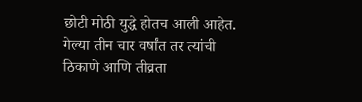छोटी मोठी युद्धे होतच आली आहेत. गेल्या तीन चार वर्षांत तर त्यांची ठिकाणे आणि तीव्रता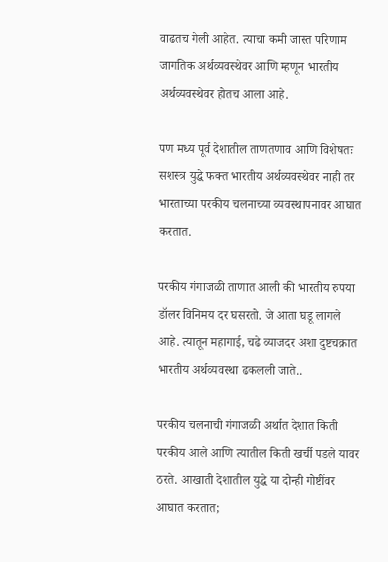वाढतच गेली आहेत. त्याचा कमी जास्त परिणाम जागतिक अर्थव्यवस्थेवर आणि म्हणून भारतीय अर्थव्यवस्थेवर होतच आला आहे.

पण मध्य पूर्व देशातील ताणतणाव आणि विशेषतः सशस्त्र युद्धे फक्त भारतीय अर्थव्यवस्थेवर नाही तर भारताच्या परकीय चलनाच्या व्यवस्थापनावर आघात करतात.

परकीय गंगाजळी ताणात आली की भारतीय रुपया डॉलर विनिमय दर घसरतो. जे आता घडू लागले आहे. त्यातून महागाई, चढे व्याजदर अशा दुष्टचक्रात भारतीय अर्थव्यवस्था ढकलली जाते..

परकीय चलनाची गंगाजळी अर्थात देशात किती परकीय आले आणि त्यातील किती खर्ची पडले यावर ठरते. आखाती देशातील युद्धे या दोन्ही गोष्टींवर आघात करतात;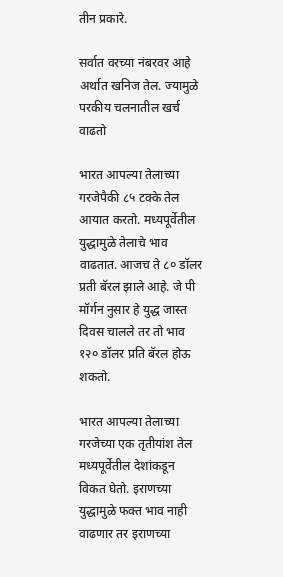तीन प्रकारे.

सर्वात वरच्या नंबरवर आहे अर्थात खनिज तेल. ज्यामुळे परकीय चलनातील खर्च वाढतो

भारत आपल्या तेलाच्या गरजेपैकी ८५ टक्के तेल आयात करतो. मध्यपूर्वेतील युद्धामुळे तेलाचे भाव वाढतात. आजच ते ८० डॉलर प्रती बॅरल झाले आहे. जे पी मॉर्गन नुसार हे युद्ध जास्त दिवस चालले तर तो भाव १२० डॉलर प्रति बॅरल होऊ शकतो.

भारत आपल्या तेलाच्या गरजेच्या एक तृतीयांश तेल मध्यपूर्वेतील देशांकडून विकत घेतो. इराणच्या युद्धामुळे फक्त भाव नाही वाढणार तर इराणच्या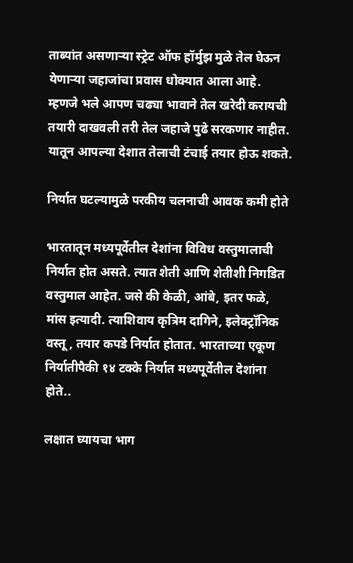ताब्यांत असणाऱ्या स्ट्रेट ऑफ हॉर्मुझ मुळे तेल घेऊन येणाऱ्या जहाजांचा प्रवास धोक्यात आला आहे. म्हणजे भले आपण चढ्या भावाने तेल खरेदी करायची तयारी दाखवली तरी तेल जहाजे पुढे सरकणार नाहीत. यातून आपल्या देशात तेलाची टंचाई तयार होऊ शकते.

निर्यात घटल्यामुळे परकीय चलनाची आवक कमी होते

भारतातून मध्यपूर्वेतील देशांना विविध वस्तुमालाची निर्यात होत असते. त्यात शेती आणि शेतीशी निगडित वस्तुमाल आहेत. जसे की केळी, आंबे, इतर फळे, मांस इत्यादी. त्याशिवाय कृत्रिम दागिने, इलेक्ट्रॉनिक वस्तू, तयार कपडे निर्यात होतात. भारताच्या एकूण निर्यातीपैकी १४ टक्के निर्यात मध्यपूर्वेतील देशांना होते..

लक्षात घ्यायचा भाग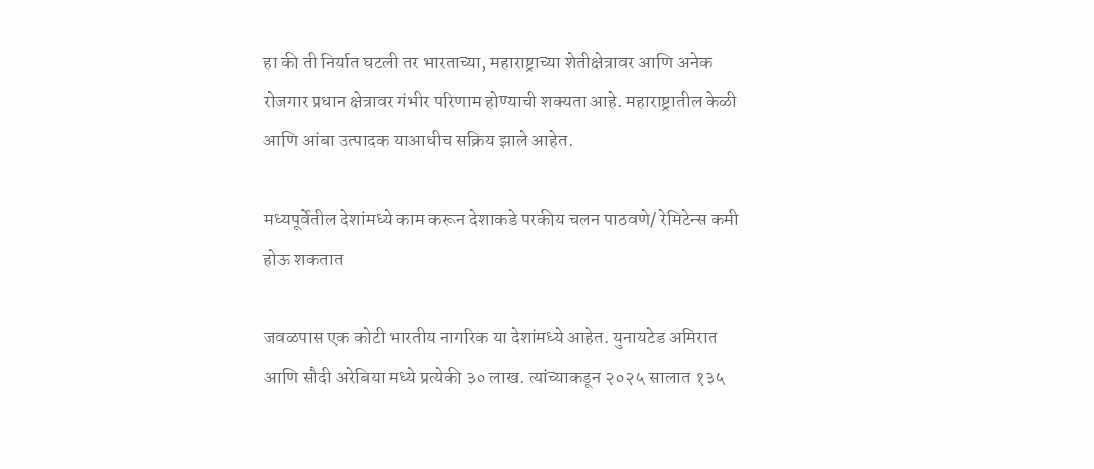हा की ती निर्यात घटली तर भारताच्या, महाराष्ट्राच्या शेतीक्षेत्रावर आणि अनेक रोजगार प्रधान क्षेत्रावर गंभीर परिणाम होण्याची शक्यता आहे. महाराष्ट्रातील केळी आणि आंबा उत्पादक याआधीच सक्रिय झाले आहेत.

मध्यपूर्वेतील देशांमध्ये काम करून देशाकडे परकीय चलन पाठवणे/ रेमिटेन्स कमी होऊ शकतात

जवळपास एक कोटी भारतीय नागरिक या देशांमध्ये आहेत. युनायटेड अमिरात आणि सौदी अरेबिया मध्ये प्रत्येकी ३० लाख. त्यांच्याकडून २०२५ सालात १३५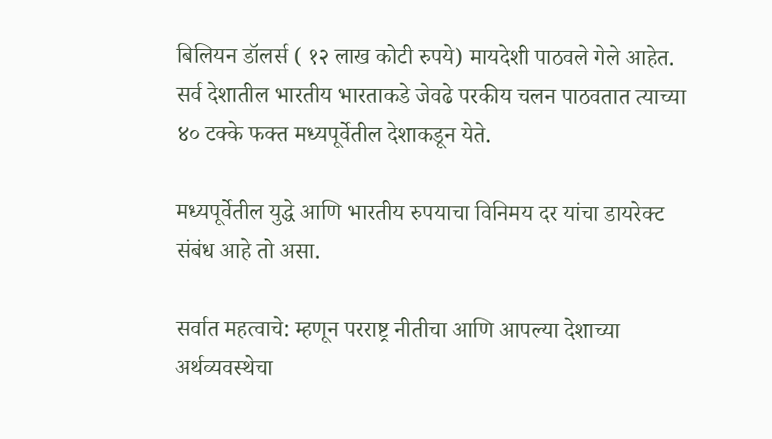बिलियन डॉलर्स ( १२ लाख कोटी रुपये) मायदेशी पाठवले गेले आहेत. सर्व देशातील भारतीय भारताकडे जेवढे परकीय चलन पाठवतात त्याच्या ४० टक्के फक्त मध्यपूर्वेतील देशाकडून येते.

मध्यपूर्वेतील युद्धे आणि भारतीय रुपयाचा विनिमय दर यांचा डायरेक्ट संबंध आहे तो असा.

सर्वात महत्वाचे: म्हणून परराष्ट्र नीतीचा आणि आपल्या देशाच्या अर्थव्यवस्थेचा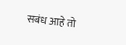सबंध आहे तो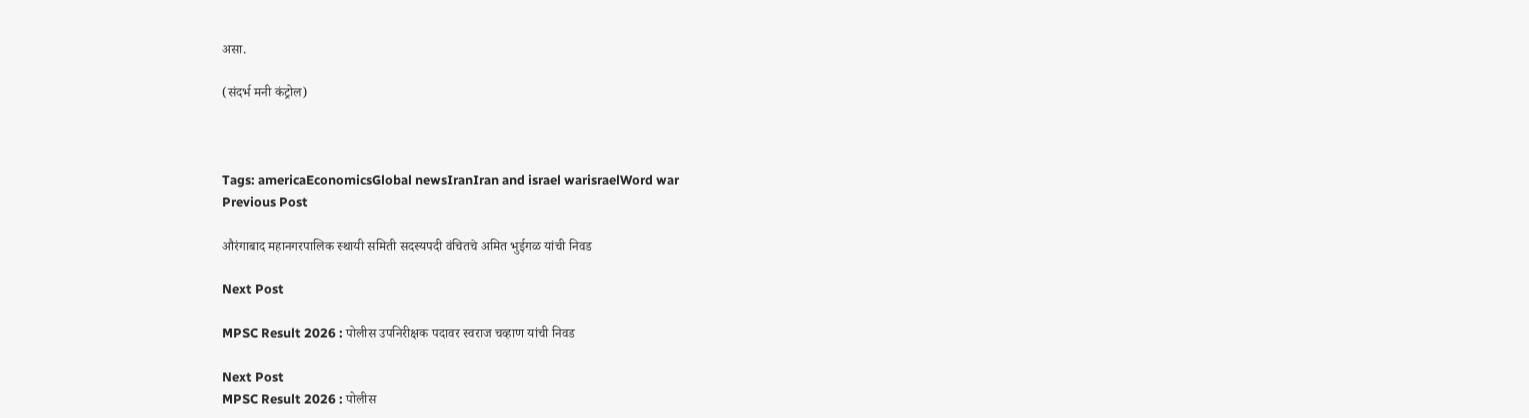असा.

(संदर्भ मनी कंट्रोल)



Tags: americaEconomicsGlobal newsIranIran and israel warisraelWord war
Previous Post

औरंगाबाद महानगरपालिक स्थायी समिती सदस्यपदी वंचितचे अमित भुईगळ यांची निवड

Next Post

MPSC Result 2026 : पोलीस उपनिरीक्षक पदावर स्वराज चव्हाण यांची निवड

Next Post
MPSC Result 2026 : पोलीस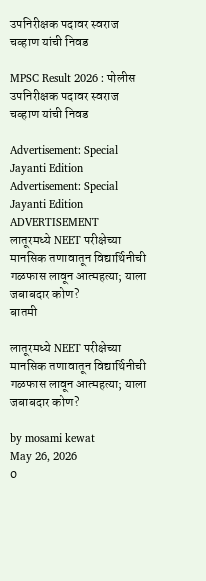उपनिरीक्षक पदावर स्वराज चव्हाण यांची निवड

MPSC Result 2026 : पोलीस उपनिरीक्षक पदावर स्वराज चव्हाण यांची निवड

Advertisement: Special Jayanti Edition Advertisement: Special Jayanti Edition
ADVERTISEMENT
लातूरमध्ये NEET परीक्षेच्या मानसिक तणावातून विद्यार्थिनीची गळफास लावून आत्महत्या; याला जबाबदार कोण?
बातमी

लातूरमध्ये NEET परीक्षेच्या मानसिक तणावातून विद्यार्थिनीची गळफास लावून आत्महत्या; याला जबाबदार कोण?

by mosami kewat
May 26, 2026
0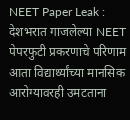NEET Paper Leak : देशभरात गाजलेल्या NEET पेपरफुटी प्रकरणाचे परिणाम आता विद्यार्थ्यांच्या मानसिक आरोग्यावरही उमटताना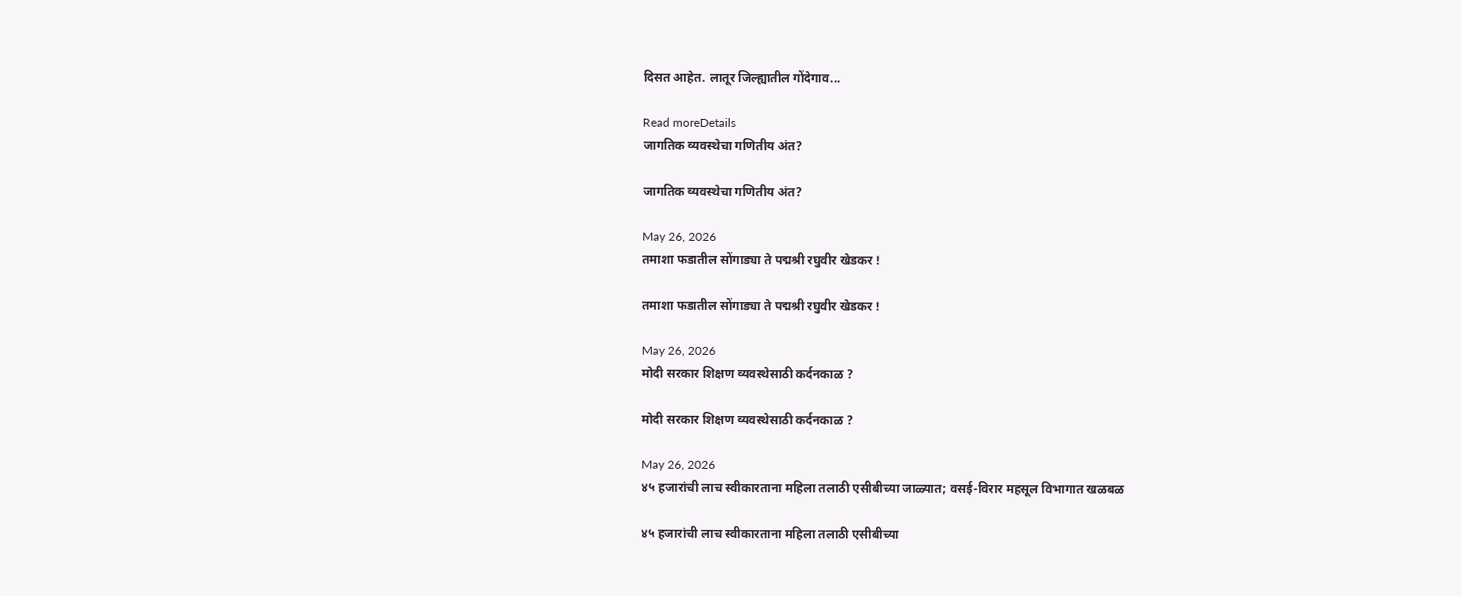दिसत आहेत. लातूर जिल्ह्यातील गोंदेगाव...

Read moreDetails
जागतिक व्यवस्थेचा गणितीय अंत?

जागतिक व्यवस्थेचा गणितीय अंत?

May 26, 2026
तमाशा फडातील सोंगाड्या ते पद्मश्री रघुवीर खेडकर !

तमाशा फडातील सोंगाड्या ते पद्मश्री रघुवीर खेडकर !

May 26, 2026
मोदी सरकार शिक्षण व्यवस्थेसाठी कर्दनकाळ ?

मोदी सरकार शिक्षण व्यवस्थेसाठी कर्दनकाळ ?

May 26, 2026
४५ हजारांची लाच स्वीकारताना महिला तलाठी एसीबीच्या जाळ्यात; वसई-विरार महसूल विभागात खळबळ

४५ हजारांची लाच स्वीकारताना महिला तलाठी एसीबीच्या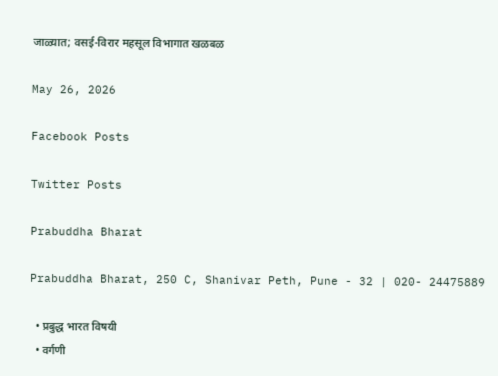जाळ्यात; वसई-विरार महसूल विभागात खळबळ

May 26, 2026

Facebook Posts

Twitter Posts

Prabuddha Bharat

Prabuddha Bharat, 250 C, Shanivar Peth, Pune - 32 | 020- 24475889

  • प्रबुद्ध भारत विषयी
  • वर्गणी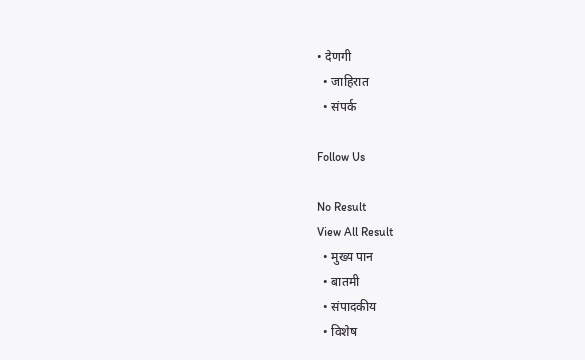• देणगी
  • जाहिरात
  • संपर्क

Follow Us

No Result
View All Result
  • मुख्य पान
  • बातमी
  • संपादकीय
  • विशेष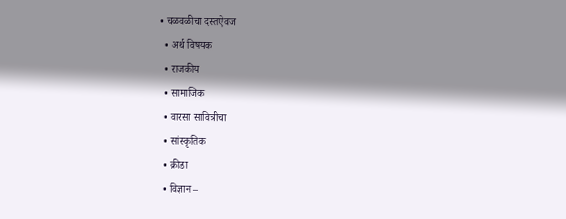• चळवळीचा दस्तऐवज
  • अर्थ विषयक
  • राजकीय
  • सामाजिक
  • वारसा सावित्रीचा
  • सांस्कृतिक
  • क्रीडा
  • विज्ञान –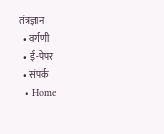तंत्रज्ञान
  • वर्गणी
  • ई-पेपर
  • संपर्क
  • Home